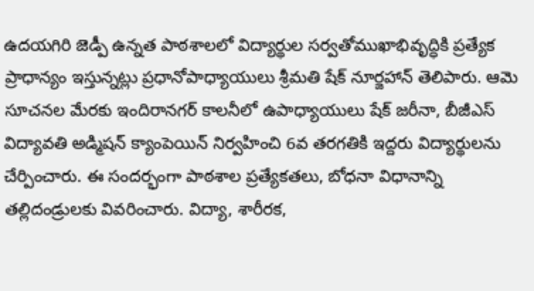ఉదయగిరి జెడ్పీ ఉన్నత పాఠశాలలో విద్యార్థుల సర్వతోముఖాభివృద్ధికి ప్రత్యేక ప్రాధాన్యం ఇస్తున్నట్లు ప్రధానోపాధ్యాయులు శ్రీమతి షేక్ నూర్జహాన్ తెలిపారు. ఆమె సూచనల మేరకు ఇందిరానగర్ కాలనీలో ఉపాధ్యాయులు షేక్ జరీనా, బీజీఎస్ విద్యావతి అడ్మిషన్ క్యాంపెయిన్ నిర్వహించి 6వ తరగతికి ఇద్దరు విద్యార్థులను చేర్పించారు. ఈ సందర్భంగా పాఠశాల ప్రత్యేకతలు, బోధనా విధానాన్ని తల్లిదండ్రులకు వివరించారు. విద్యా, శారీరక,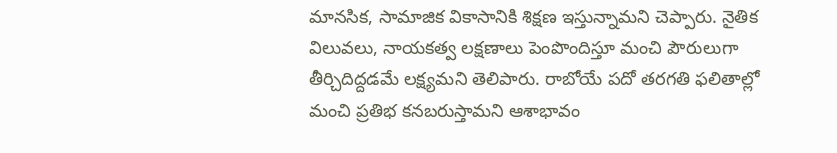మానసిక, సామాజిక వికాసానికి శిక్షణ ఇస్తున్నామని చెప్పారు. నైతిక విలువలు, నాయకత్వ లక్షణాలు పెంపొందిస్తూ మంచి పౌరులుగా తీర్చిదిద్దడమే లక్ష్యమని తెలిపారు. రాబోయే పదో తరగతి ఫలితాల్లో మంచి ప్రతిభ కనబరుస్తామని ఆశాభావం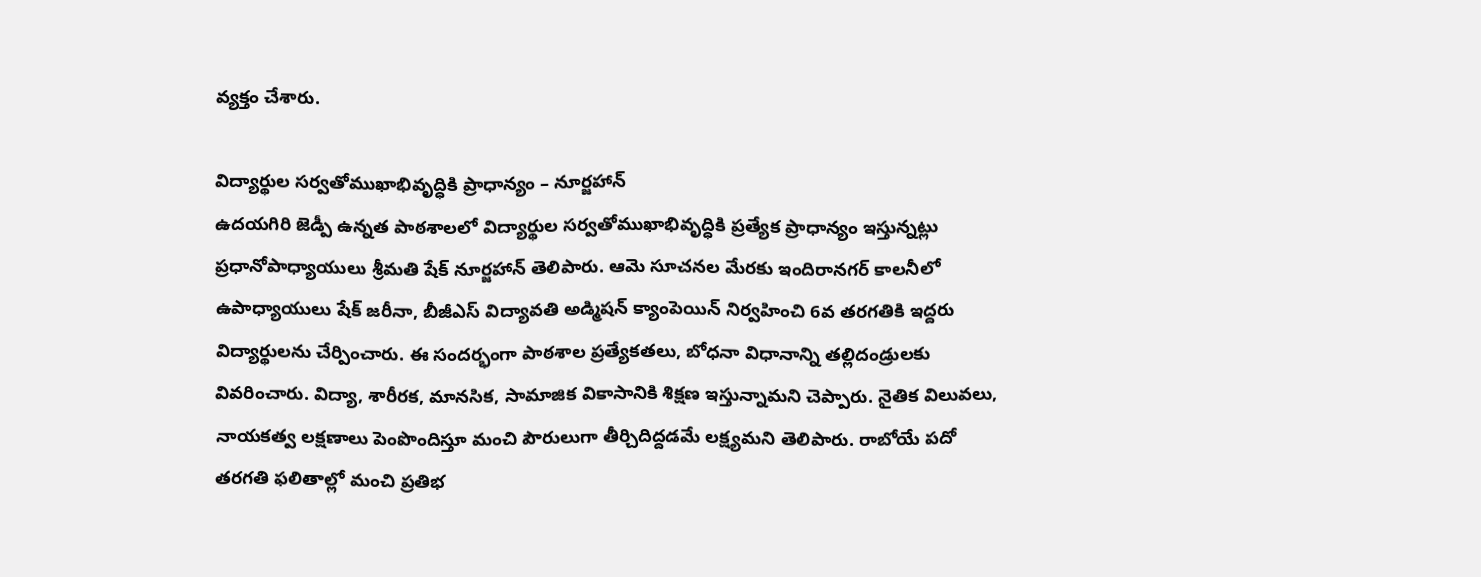వ్యక్తం చేశారు.

విద్యార్థుల సర్వతోముఖాభివృద్ధికి ప్రాధాన్యం – నూర్జహాన్
ఉదయగిరి జెడ్పీ ఉన్నత పాఠశాలలో విద్యార్థుల సర్వతోముఖాభివృద్ధికి ప్రత్యేక ప్రాధాన్యం ఇస్తున్నట్లు ప్రధానోపాధ్యాయులు శ్రీమతి షేక్ నూర్జహాన్ తెలిపారు. ఆమె సూచనల మేరకు ఇందిరానగర్ కాలనీలో ఉపాధ్యాయులు షేక్ జరీనా, బీజీఎస్ విద్యావతి అడ్మిషన్ క్యాంపెయిన్ నిర్వహించి 6వ తరగతికి ఇద్దరు విద్యార్థులను చేర్పించారు. ఈ సందర్భంగా పాఠశాల ప్రత్యేకతలు, బోధనా విధానాన్ని తల్లిదండ్రులకు వివరించారు. విద్యా, శారీరక, మానసిక, సామాజిక వికాసానికి శిక్షణ ఇస్తున్నామని చెప్పారు. నైతిక విలువలు, నాయకత్వ లక్షణాలు పెంపొందిస్తూ మంచి పౌరులుగా తీర్చిదిద్దడమే లక్ష్యమని తెలిపారు. రాబోయే పదో తరగతి ఫలితాల్లో మంచి ప్రతిభ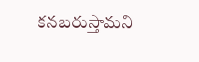కనబరుస్తామని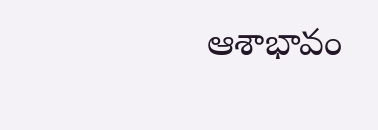ఆశాభావం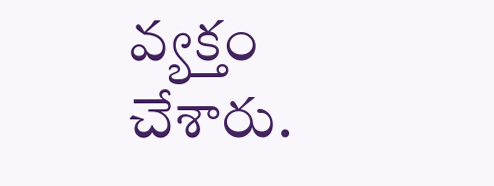వ్యక్తం చేశారు.